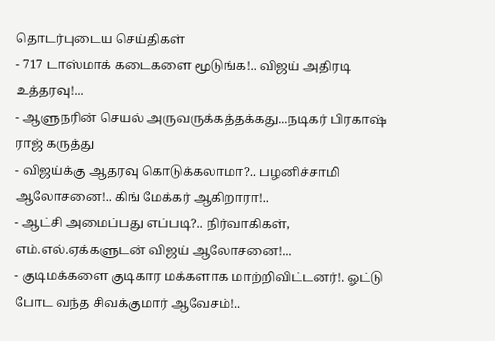தொடர்புடைய செய்திகள்
- 717 டாஸ்மாக் கடைகளை மூடுங்க!.. விஜய் அதிரடி உத்தரவு!...
- ஆளுநரின் செயல் அருவருக்கத்தக்கது...நடிகர் பிரகாஷ் ராஜ் கருத்து
- விஜய்க்கு ஆதரவு கொடுக்கலாமா?.. பழனிச்சாமி ஆலோசனை!.. கிங் மேக்கர் ஆகிறாரா!..
- ஆட்சி அமைப்பது எப்படி?.. நிர்வாகிகள், எம்.எல்.ஏக்களுடன் விஜய் ஆலோசனை!...
- குடிமக்களை குடிகார மக்களாக மாற்றிவிட்டனர்!. ஓட்டு போட வந்த சிவக்குமார் ஆவேசம்!..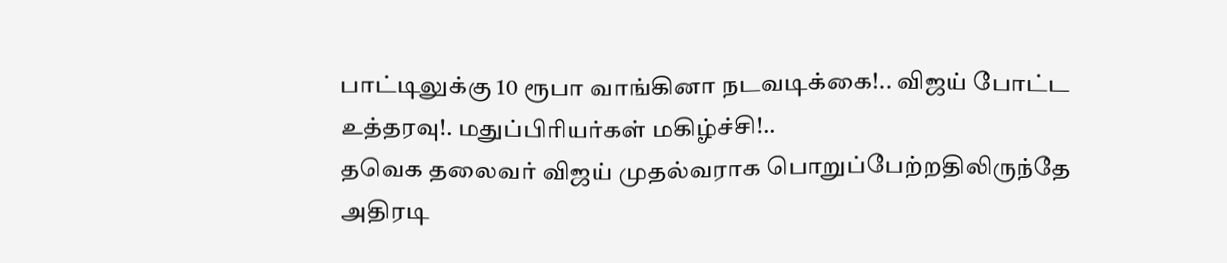பாட்டிலுக்கு 10 ரூபா வாங்கினா நடவடிக்கை!.. விஜய் போட்ட உத்தரவு!. மதுப்பிரியர்கள் மகிழ்ச்சி!..
தவெக தலைவர் விஜய் முதல்வராக பொறுப்பேற்றதிலிருந்தே அதிரடி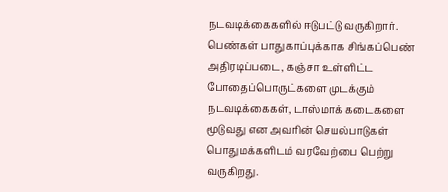நடவடிக்கைகளில் ஈடுபட்டு வருகிறார். பெண்கள் பாதுகாப்புக்காக சிங்கப்பெண் அதிரடிப்படை, கஞ்சா உள்ளிட்ட போதைப்பொருட்களை முடக்கும் நடவடிக்கைகள், டாஸ்மாக் கடைகளை மூடுவது என அவரின் செயல்பாடுகள் பொதுமக்களிடம் வரவேற்பை பெற்று வருகிறது.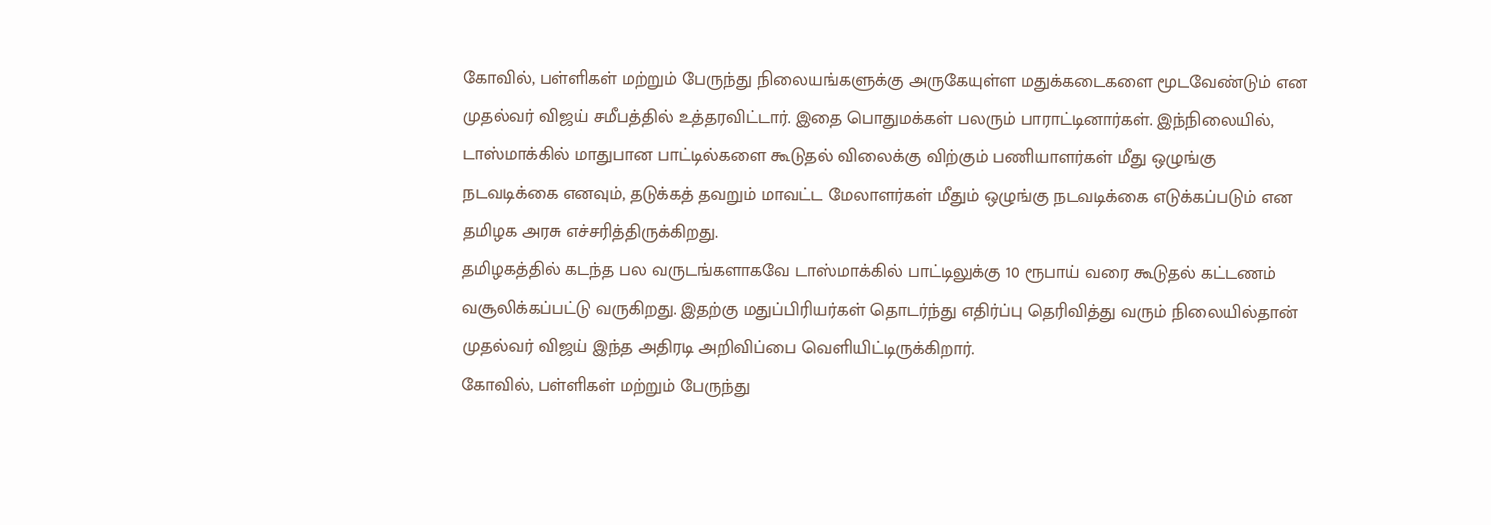கோவில், பள்ளிகள் மற்றும் பேருந்து நிலையங்களுக்கு அருகேயுள்ள மதுக்கடைகளை மூடவேண்டும் என முதல்வர் விஜய் சமீபத்தில் உத்தரவிட்டார். இதை பொதுமக்கள் பலரும் பாராட்டினார்கள். இந்நிலையில், டாஸ்மாக்கில் மாதுபான பாட்டில்களை கூடுதல் விலைக்கு விற்கும் பணியாளர்கள் மீது ஒழுங்கு நடவடிக்கை எனவும், தடுக்கத் தவறும் மாவட்ட மேலாளர்கள் மீதும் ஒழுங்கு நடவடிக்கை எடுக்கப்படும் என தமிழக அரசு எச்சரித்திருக்கிறது.
தமிழகத்தில் கடந்த பல வருடங்களாகவே டாஸ்மாக்கில் பாட்டிலுக்கு 10 ரூபாய் வரை கூடுதல் கட்டணம் வசூலிக்கப்பட்டு வருகிறது. இதற்கு மதுப்பிரியர்கள் தொடர்ந்து எதிர்ப்பு தெரிவித்து வரும் நிலையில்தான் முதல்வர் விஜய் இந்த அதிரடி அறிவிப்பை வெளியிட்டிருக்கிறார்.
கோவில், பள்ளிகள் மற்றும் பேருந்து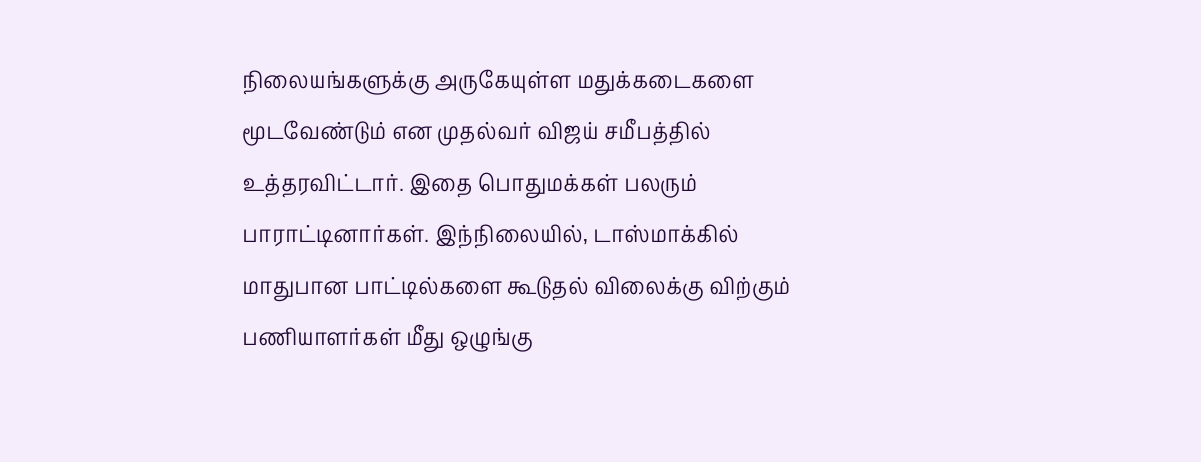நிலையங்களுக்கு அருகேயுள்ள மதுக்கடைகளை மூடவேண்டும் என முதல்வர் விஜய் சமீபத்தில் உத்தரவிட்டார். இதை பொதுமக்கள் பலரும் பாராட்டினார்கள். இந்நிலையில், டாஸ்மாக்கில் மாதுபான பாட்டில்களை கூடுதல் விலைக்கு விற்கும் பணியாளர்கள் மீது ஒழுங்கு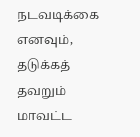நடவடிக்கை எனவும், தடுக்கத் தவறும் மாவட்ட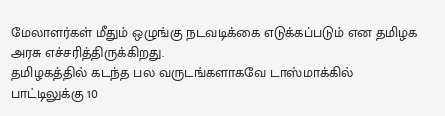மேலாளர்கள் மீதும் ஒழுங்கு நடவடிக்கை எடுக்கப்படும் என தமிழக அரசு எச்சரித்திருக்கிறது.
தமிழகத்தில் கடந்த பல வருடங்களாகவே டாஸ்மாக்கில் பாட்டிலுக்கு 10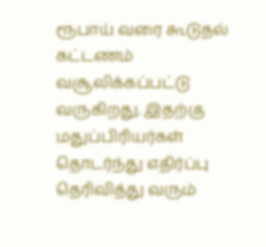ரூபாய் வரை கூடுதல் கட்டணம் வசூலிக்கப்பட்டு வருகிறது. இதற்கு மதுப்பிரியர்கள் தொடர்ந்து எதிர்ப்பு தெரிவித்து வரும்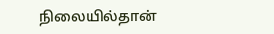நிலையில்தான்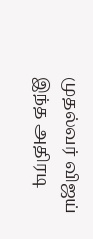முதல்வர் விஜய் இந்த அதிரடி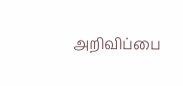அறிவிப்பை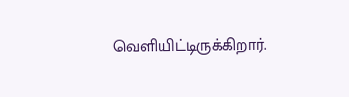வெளியிட்டிருக்கிறார்.